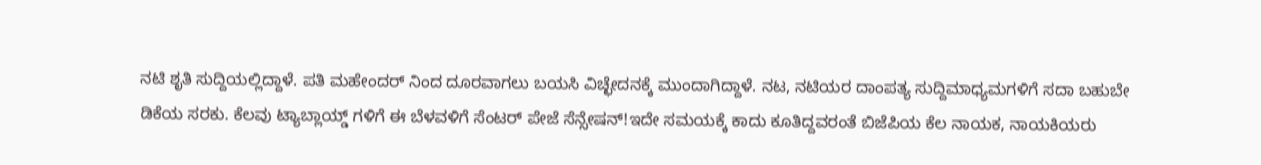ನಟಿ ಶೃತಿ ಸುದ್ದಿಯಲ್ಲಿದ್ದಾಳೆ. ಪತಿ ಮಹೇಂದರ್ ನಿಂದ ದೂರವಾಗಲು ಬಯಸಿ ವಿಚ್ಛೇದನಕ್ಕೆ ಮುಂದಾಗಿದ್ದಾಳೆ. ನಟ, ನಟಿಯರ ದಾಂಪತ್ಯ ಸುದ್ದಿಮಾಧ್ಯಮಗಳಿಗೆ ಸದಾ ಬಹುಬೇ
ಡಿಕೆಯ ಸರಕು. ಕೆಲವು ಟ್ಯಾಬ್ಲಾಯ್ಡ್ ಗಳಿಗೆ ಈ ಬೆಳವಳಿಗೆ ಸೆಂಟರ್ ಪೇಜೆ ಸೆನ್ಸೇಷನ್!ಇದೇ ಸಮಯಕ್ಕೆ ಕಾದು ಕೂತಿದ್ದವರಂತೆ ಬಿಜೆಪಿಯ ಕೆಲ ನಾಯಕ, ನಾಯಕಿಯರು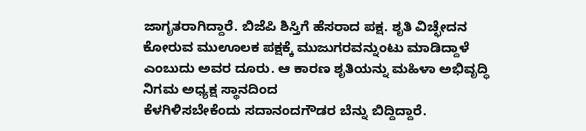ಜಾಗೃತರಾಗಿದ್ದಾರೆ. ಬಿಜೆಪಿ ಶಿಸ್ತಿಗೆ ಹೆಸರಾದ ಪಕ್ಷ. ಶೃತಿ ವಿಚ್ಛೇದನ ಕೋರುವ ಮುಊಲಕ ಪಕ್ಷಕ್ಕೆ ಮುಜುಗರವನ್ನುಂಟು ಮಾಡಿದ್ದಾಳೆ ಎಂಬುದು ಅವರ ದೂರು. ಆ ಕಾರಣ ಶೃತಿಯನ್ನು ಮಹಿಳಾ ಅಭಿವೃದ್ಧಿ ನಿಗಮ ಅಧ್ಯಕ್ಷ ಸ್ಥಾನದಿಂದ
ಕೆಳಗಿಳಿಸಬೇಕೆಂದು ಸದಾನಂದಗೌಡರ ಬೆನ್ನು ಬಿದ್ದಿದ್ದಾರೆ.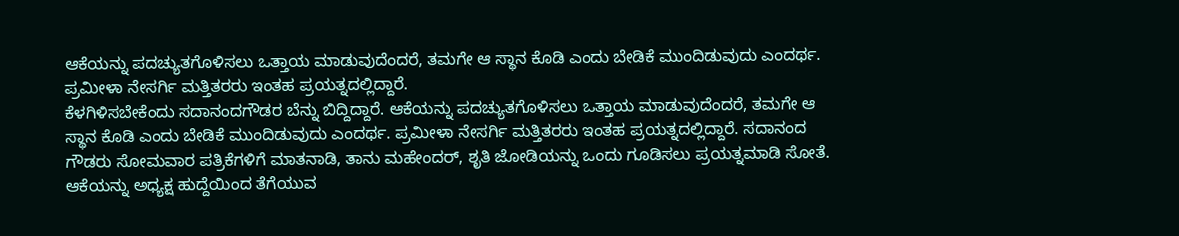ಆಕೆಯನ್ನು ಪದಚ್ಯುತಗೊಳಿಸಲು ಒತ್ತಾಯ ಮಾಡುವುದೆಂದರೆ, ತಮಗೇ ಆ ಸ್ಥಾನ ಕೊಡಿ ಎಂದು ಬೇಡಿಕೆ ಮುಂದಿಡುವುದು ಎಂದರ್ಥ. ಪ್ರಮೀಳಾ ನೇಸರ್ಗಿ ಮತ್ತಿತರರು ಇಂತಹ ಪ್ರಯತ್ನದಲ್ಲಿದ್ದಾರೆ.
ಕೆಳಗಿಳಿಸಬೇಕೆಂದು ಸದಾನಂದಗೌಡರ ಬೆನ್ನು ಬಿದ್ದಿದ್ದಾರೆ. ಆಕೆಯನ್ನು ಪದಚ್ಯುತಗೊಳಿಸಲು ಒತ್ತಾಯ ಮಾಡುವುದೆಂದರೆ, ತಮಗೇ ಆ ಸ್ಥಾನ ಕೊಡಿ ಎಂದು ಬೇಡಿಕೆ ಮುಂದಿಡುವುದು ಎಂದರ್ಥ. ಪ್ರಮೀಳಾ ನೇಸರ್ಗಿ ಮತ್ತಿತರರು ಇಂತಹ ಪ್ರಯತ್ನದಲ್ಲಿದ್ದಾರೆ. ಸದಾನಂದ ಗೌಡರು ಸೋಮವಾರ ಪತ್ರಿಕೆಗಳಿಗೆ ಮಾತನಾಡಿ, ತಾನು ಮಹೇಂದರ್, ಶೃತಿ ಜೋಡಿಯನ್ನು ಒಂದು ಗೂಡಿಸಲು ಪ್ರಯತ್ನಮಾಡಿ ಸೋತೆ. ಆಕೆಯನ್ನು ಅಧ್ಯಕ್ಷ ಹುದ್ದೆಯಿಂದ ತೆಗೆಯುವ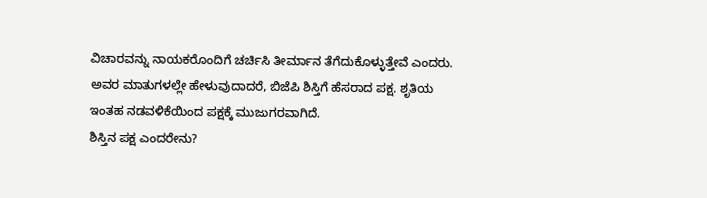ವಿಚಾರವನ್ನು ನಾಯಕರೊಂದಿಗೆ ಚರ್ಚಿಸಿ ತೀರ್ಮಾನ ತೆಗೆದುಕೊಳ್ಳುತ್ತೇವೆ ಎಂದರು. ಅವರ ಮಾತುಗಳಲ್ಲೇ ಹೇಳುವುದಾದರೆ, ಬಿಜೆಪಿ ಶಿಸ್ತಿಗೆ ಹೆಸರಾದ ಪಕ್ಷ. ಶೃತಿಯ ಇಂತಹ ನಡವಳಿಕೆಯಿಂದ ಪಕ್ಷಕ್ಕೆ ಮುಜುಗರವಾಗಿದೆ.
ಶಿಸ್ತಿನ ಪಕ್ಷ ಎಂದರೇನು?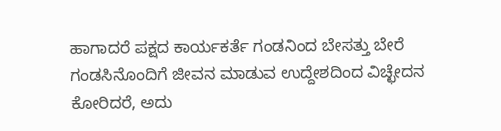ಹಾಗಾದರೆ ಪಕ್ಷದ ಕಾರ್ಯಕರ್ತೆ ಗಂಡನಿಂದ ಬೇಸತ್ತು ಬೇರೆ ಗಂಡಸಿನೊಂದಿಗೆ ಜೀವನ ಮಾಡುವ ಉದ್ದೇಶದಿಂದ ವಿಚ್ಛೇದನ ಕೋರಿದರೆ, ಅದು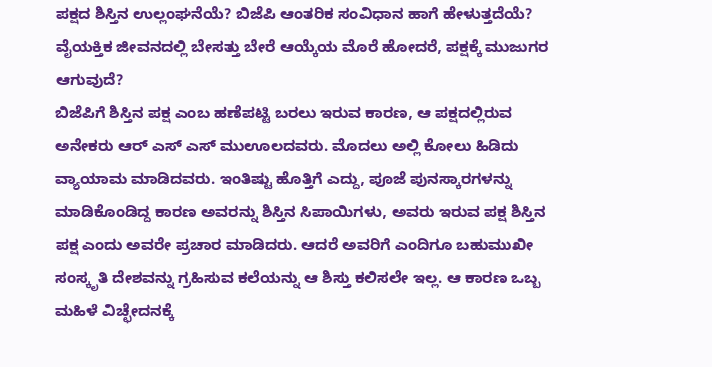ಪಕ್ಷದ ಶಿಸ್ತಿನ ಉಲ್ಲಂಘನೆಯೆ? ಬಿಜೆಪಿ ಆಂತರಿಕ ಸಂವಿಧಾನ ಹಾಗೆ ಹೇಳುತ್ತದೆಯೆ? ವೈಯಕ್ತಿಕ ಜೀವನದಲ್ಲಿ ಬೇಸತ್ತು ಬೇರೆ ಆಯ್ಕೆಯ ಮೊರೆ ಹೋದರೆ, ಪಕ್ಷಕ್ಕೆ ಮುಜುಗರ ಆಗುವುದೆ?
ಬಿಜೆಪಿಗೆ ಶಿಸ್ತಿನ ಪಕ್ಷ ಎಂಬ ಹಣೆಪಟ್ಟಿ ಬರಲು ಇರುವ ಕಾರಣ, ಆ ಪಕ್ಷದಲ್ಲಿರುವ ಅನೇಕರು ಆರ್ ಎಸ್ ಎಸ್ ಮುಊಲದವರು. ಮೊದಲು ಅಲ್ಲಿ ಕೋಲು ಹಿಡಿದು ವ್ಯಾಯಾಮ ಮಾಡಿದವರು. ಇಂತಿಷ್ಟು ಹೊತ್ತಿಗೆ ಎದ್ದು, ಪೂಜೆ ಪುನಸ್ಕಾರಗಳನ್ನು ಮಾಡಿಕೊಂಡಿದ್ದ ಕಾರಣ ಅವರನ್ನು ಶಿಸ್ತಿನ ಸಿಪಾಯಿಗಳು, ಅವರು ಇರುವ ಪಕ್ಷ ಶಿಸ್ತಿನ ಪಕ್ಷ ಎಂದು ಅವರೇ ಪ್ರಚಾರ ಮಾಡಿದರು. ಆದರೆ ಅವರಿಗೆ ಎಂದಿಗೂ ಬಹುಮುಖೀ ಸಂಸ್ಕೃತಿ ದೇಶವನ್ನು ಗ್ರಹಿಸುವ ಕಲೆಯನ್ನು ಆ ಶಿಸ್ತು ಕಲಿಸಲೇ ಇಲ್ಲ. ಆ ಕಾರಣ ಒಬ್ಬ ಮಹಿಳೆ ವಿಚ್ಛೇದನಕ್ಕೆ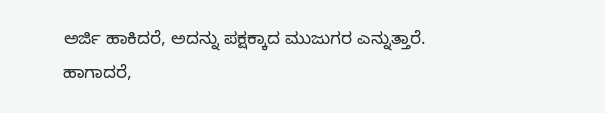ಅರ್ಜಿ ಹಾಕಿದರೆ, ಅದನ್ನು ಪಕ್ಷಕ್ಕಾದ ಮುಜುಗರ ಎನ್ನುತ್ತಾರೆ.
ಹಾಗಾದರೆ,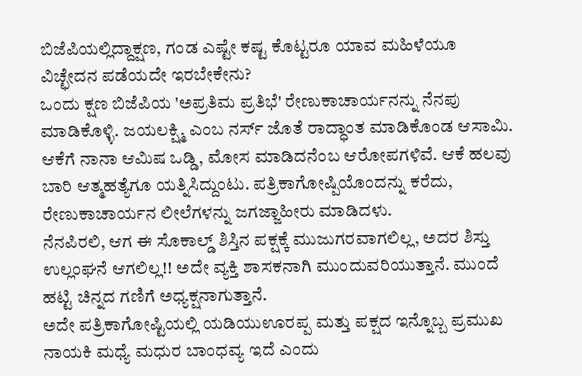ಬಿಜೆಪಿಯಲ್ಲಿದ್ದಾಕ್ಷಣ, ಗಂಡ ಎಷ್ಟೇ ಕಷ್ಟ ಕೊಟ್ಟರೂ ಯಾವ ಮಹಿಳೆಯೂ ವಿಚ್ಛೇದನ ಪಡೆಯದೇ ಇರಬೇಕೇನು?
ಒಂದು ಕ್ಷಣ ಬಿಜೆಪಿಯ 'ಅಪ್ರತಿಮ ಪ್ರತಿಭೆ' ರೇಣುಕಾಚಾರ್ಯನನ್ನು ನೆನಪು ಮಾಡಿಕೊಳ್ಳಿ. ಜಯಲಕ್ಷ್ಮಿ ಎಂಬ ನರ್ಸ್ ಜೊತೆ ರಾದ್ಧಾಂತ ಮಾಡಿಕೊಂಡ ಆಸಾಮಿ. ಆಕೆಗೆ ನಾನಾ ಆಮಿಷ ಒಡ್ಡಿ, ಮೋಸ ಮಾಡಿದನೆಂಬ ಆರೋಪಗಳಿವೆ. ಆಕೆ ಹಲವು ಬಾರಿ ಆತ್ಮಹತ್ಯೆಗೂ ಯತ್ನಿಸಿದ್ದುಂಟು. ಪತ್ರಿಕಾಗೋಷ್ಪಿಯೊಂದನ್ನು ಕರೆದು, ರೇಣುಕಾಚಾರ್ಯನ ಲೀಲೆಗಳನ್ನು ಜಗಜ್ಜಾಹೀರು ಮಾಡಿದಳು.
ನೆನಪಿರಲಿ, ಆಗ ಈ ಸೊಕಾಲ್ಡ್ ಶಿಸ್ತಿನ ಪಕ್ಷಕ್ಕೆ ಮುಜುಗರವಾಗಲಿಲ್ಲ, ಅದರ ಶಿಸ್ತು ಉಲ್ಲಂಘನೆ ಆಗಲಿಲ್ಲ!! ಅದೇ ವ್ಯಕ್ತಿ ಶಾಸಕನಾಗಿ ಮುಂದುವರಿಯುತ್ತಾನೆ. ಮುಂದೆ ಹಟ್ಟಿ ಚಿನ್ನದ ಗಣಿಗೆ ಅಧ್ಯಕ್ಷನಾಗುತ್ತಾನೆ.
ಅದೇ ಪತ್ರಿಕಾಗೋಷ್ಟಿಯಲ್ಲಿ ಯಡಿಯುಊರಪ್ಪ ಮತ್ತು ಪಕ್ಷದ ಇನ್ನೊಬ್ಬ ಪ್ರಮುಖ ನಾಯಕಿ ಮಧ್ಯೆ ಮಧುರ ಬಾಂಧವ್ಯ ಇದೆ ಎಂದು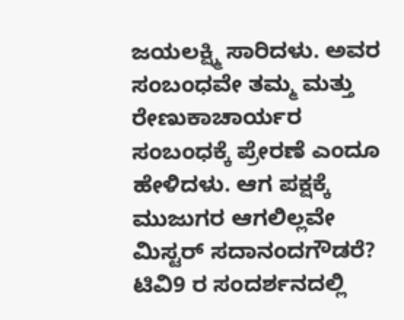ಜಯಲಕ್ಷ್ಮಿ ಸಾರಿದಳು. ಅವರ ಸಂಬಂಧವೇ ತಮ್ಮ ಮತ್ತು ರೇಣುಕಾಚಾರ್ಯರ ಸಂಬಂಧಕ್ಕೆ ಪ್ರೇರಣೆ ಎಂದೂ ಹೇಳಿದಳು. ಆಗ ಪಕ್ಷಕ್ಕೆ ಮುಜುಗರ ಆಗಲಿಲ್ಲವೇ ಮಿಸ್ಟರ್ ಸದಾನಂದಗೌಡರೆ?
ಟಿವಿ9 ರ ಸಂದರ್ಶನದಲ್ಲಿ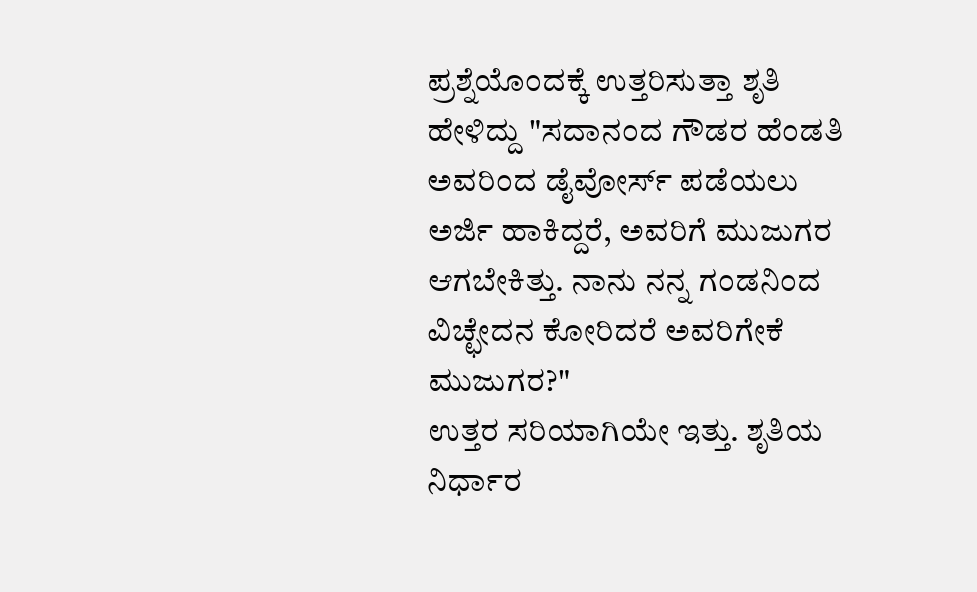ಪ್ರಶ್ನೆಯೊಂದಕ್ಕೆ ಉತ್ತರಿಸುತ್ತಾ ಶೃತಿ ಹೇಳಿದ್ದು "ಸದಾನಂದ ಗೌಡರ ಹೆಂಡತಿ ಅವರಿಂದ ಡೈವೋರ್ಸ್ ಪಡೆಯಲು ಅರ್ಜಿ ಹಾಕಿದ್ದರೆ, ಅವರಿಗೆ ಮುಜುಗರ ಆಗಬೇಕಿತ್ತು. ನಾನು ನನ್ನ ಗಂಡನಿಂದ ವಿಚ್ಛೇದನ ಕೋರಿದರೆ ಅವರಿಗೇಕೆ ಮುಜುಗರ?"
ಉತ್ತರ ಸರಿಯಾಗಿಯೇ ಇತ್ತು. ಶೃತಿಯ ನಿರ್ಧಾರ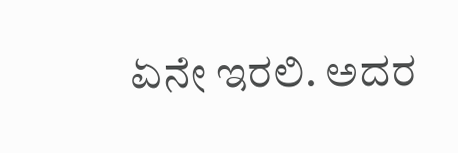ಏನೇ ಇರಲಿ. ಅದರ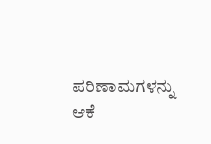ಪರಿಣಾಮಗಳನ್ನು ಆಕೆ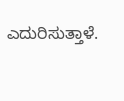ಎದುರಿಸುತ್ತಾಳೆ.